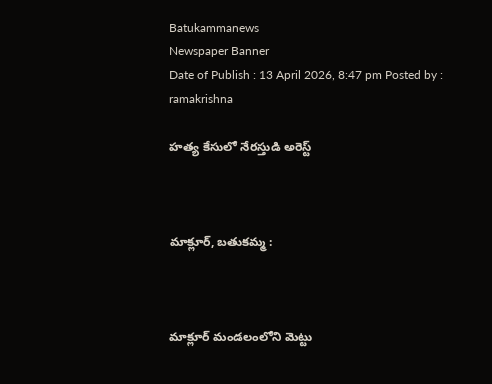Batukammanews
Newspaper Banner
Date of Publish : 13 April 2026, 8:47 pm Posted by : ramakrishna

హత్య కేసులో నేరస్తుడి అరెస్ట్



మాక్లూర్, బతుకమ్మ :



మాక్లూర్ మండలంలోని మెట్టు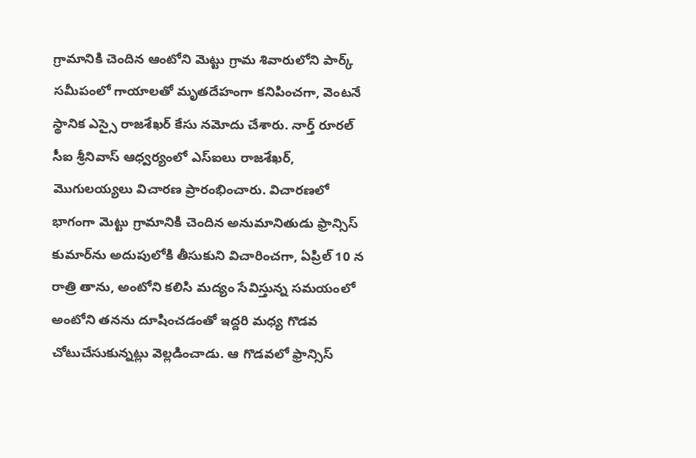గ్రామానికి చెందిన ఆంటోని మెట్టు గ్రామ శివారులోని పార్క్ సమీపంలో గాయాలతో మృతదేహంగా కనిపించగా, వెంటనే స్థానిక ఎస్సై రాజశేఖర్ కేసు నమోదు చేశారు. నార్త్ రూరల్ సీఐ శ్రీనివాస్ ఆధ్వర్యంలో ఎస్‌ఐలు రాజశేఖర్, మొగులయ్యలు విచారణ ప్రారంభించారు. విచారణలో భాగంగా మెట్టు గ్రామానికి చెందిన అనుమానితుడు ఫ్రాన్సిస్ కుమార్‌ను అదుపులోకి తీసుకుని విచారించగా, ఏప్రిల్ 10 న రాత్రి తాను, అంటోని కలిసి మద్యం సేవిస్తున్న సమయంలో అంటోని తనను దూషించడంతో ఇద్దరి మధ్య గొడవ చోటుచేసుకున్నట్లు వెల్లడించాడు. ఆ గొడవలో ఫ్రాన్సిస్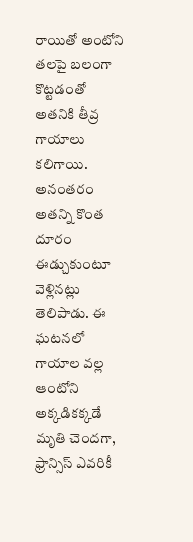రాయితో అంటోని తలపై బలంగా కొట్టడంతో అతనికి తీవ్ర గాయాలు కలిగాయి. అనంతరం అతన్ని కొంత దూరం ఈడ్చుకుంటూ వెళ్లినట్లు తెలిపాడు. ఈ ఘటనలో గాయాల వల్ల ఆంటోని అక్కడికక్కడే మృతి చెందగా, ఫ్రాన్సిస్ ఎవరికీ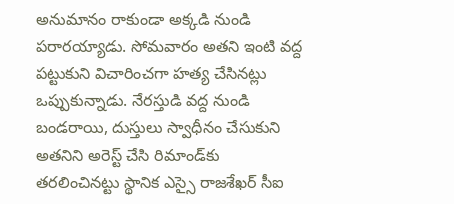అనుమానం రాకుండా అక్కడి నుండి పరారయ్యాడు. సోమవారం అతని ఇంటి వద్ద పట్టుకుని విచారించగా హత్య చేసినట్లు ఒప్పుకున్నాడు. నేరస్తుడి వద్ద నుండి బండరాయి, దుస్తులు స్వాధీనం చేసుకుని అతనిని అరెస్ట్ చేసి రిమాండ్‌కు తరలించినట్టు స్థానిక ఎస్సై రాజశేఖర్ సీఐ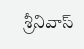శ్రీనివాస్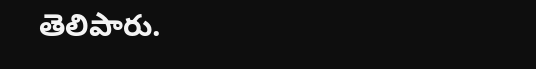తెలిపారు.